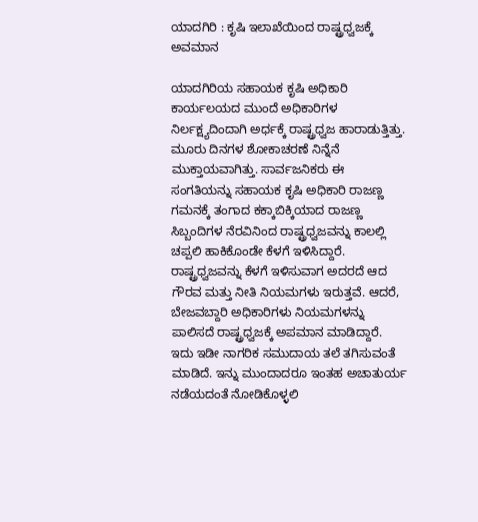ಯಾದಗಿರಿ : ಕೃಷಿ ಇಲಾಖೆಯಿಂದ ರಾಷ್ಟ್ರಧ್ವಜಕ್ಕೆ ಅವಮಾನ

ಯಾದಗಿರಿಯ ಸಹಾಯಕ ಕೃಷಿ ಅಧಿಕಾರಿ ಕಾರ್ಯಲಯದ ಮುಂದೆ ಅಧಿಕಾರಿಗಳ ನಿರ್ಲಕ್ಷ್ಯದಿಂದಾಗಿ ಅರ್ಧಕ್ಕೆ ರಾಷ್ಟ್ರಧ್ವಜ ಹಾರಾಡುತ್ತಿತ್ತು. ಮೂರು ದಿನಗಳ ಶೋಕಾಚರಣೆ ನಿನ್ನೆನೆ ಮುಕ್ತಾಯವಾಗಿತ್ತು. ಸಾರ್ವಜನಿಕರು ಈ ಸಂಗತಿಯನ್ನು ಸಹಾಯಕ ಕೃಷಿ ಅಧಿಕಾರಿ ರಾಜಣ್ಣ ಗಮನಕ್ಕೆ ತಂಗಾದ ಕಕ್ಕಾಬಿಕ್ಕಿಯಾದ ರಾಜಣ್ಣ ಸಿಬ್ಬಂದಿಗಳ ನೆರವಿನಿಂದ ರಾಷ್ಟ್ರಧ್ವಜವನ್ನು ಕಾಲಲ್ಲಿ ಚಪ್ಪಲಿ ಹಾಕಿಕೊಂಡೇ ಕೆಳಗೆ ಇಳಿಸಿದ್ದಾರೆ.
ರಾಷ್ಟ್ರಧ್ವಜವನ್ನು ಕೆಳಗೆ ಇಳಿಸುವಾಗ ಅದರದೆ ಆದ ಗೌರವ ಮತ್ತು ನೀತಿ ನಿಯಮಗಳು ಇರುತ್ತವೆ. ಆದರೆ, ಬೇಜವಬ್ದಾರಿ ಅಧಿಕಾರಿಗಳು ನಿಯಮಗಳನ್ನು ಪಾಲಿಸದೆ ರಾಷ್ಟ್ರಧ್ವಜಕ್ಕೆ ಅಪಮಾನ ಮಾಡಿದ್ದಾರೆ. ಇದು ಇಡೀ ನಾಗರಿಕ ಸಮುದಾಯ ತಲೆ ತಗಿಸುವಂತೆ ಮಾಡಿದೆ. ಇನ್ನು ಮುಂದಾದರೂ ಇಂತಹ ಅಚಾತುರ್ಯ ನಡೆಯದಂತೆ ನೋಡಿಕೊಳ್ಳಲಿ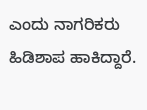ಎಂದು ನಾಗರಿಕರು ಹಿಡಿಶಾಪ ಹಾಕಿದ್ದಾರೆ.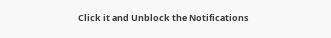Click it and Unblock the Notifications